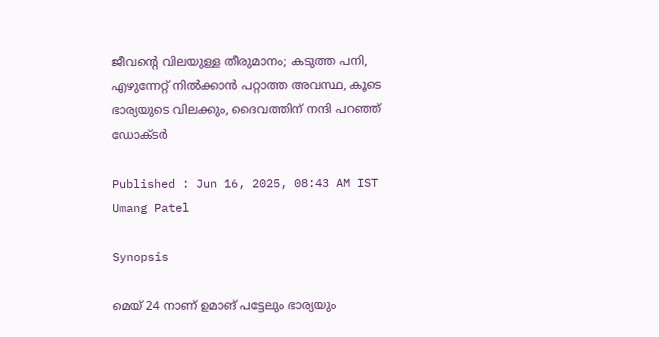ജീവന്‍റെ വിലയുള്ള തീരുമാനം; കടുത്ത പനി, എഴുന്നേറ്റ് നിൽക്കാൻ പറ്റാത്ത അവസ്ഥ, കൂടെ ഭാര്യയുടെ വിലക്കും, ദൈവത്തിന് നന്ദി പറഞ്ഞ് ഡോക്ടര്‍

Published : Jun 16, 2025, 08:43 AM IST
Umang Patel

Synopsis

മെയ് 24 നാണ് ഉമാങ് പട്ടേലും ഭാര്യയും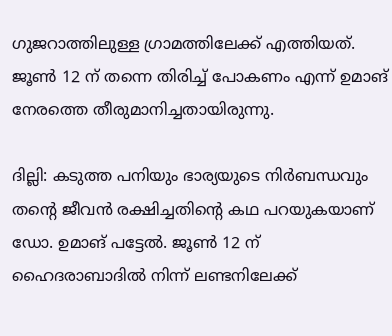ഗുജറാത്തിലുള്ള ഗ്രാമത്തിലേക്ക് എത്തിയത്. ജൂണ്‍ 12 ന് തന്നെ തിരിച്ച് പോകണം എന്ന് ഉമാങ് നേരത്തെ തീരുമാനിച്ചതായിരുന്നു.

ദില്ലി: കടുത്ത പനിയും ഭാര്യയുടെ നിര്‍ബന്ധവും തന്‍റെ ജീവന്‍ രക്ഷിച്ചതിന്‍റെ കഥ പറയുകയാണ് ഡോ. ഉമാങ് പട്ടേല്‍. ജൂണ്‍ 12 ന് ഹൈദരാബാദില്‍ നിന്ന് ലണ്ടനിലേക്ക്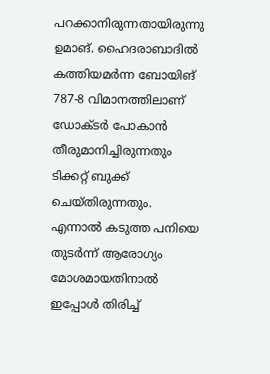പറക്കാനിരുന്നതായിരുന്നു ഉമാങ്. ഹൈദരാബാദില്‍ കത്തിയമര്‍ന്ന ബോയിങ് 787-8 വിമാനത്തിലാണ് ഡോക്ടര്‍ പോകാന്‍ തീരുമാനിച്ചിരുന്നതും ടിക്കറ്റ് ബുക്ക് ചെയ്തിരുന്നതും. എന്നാല്‍ കടുത്ത പനിയെ തുടര്‍ന്ന് ആരോഗ്യം മോശമായതിനാല്‍ ഇപ്പോള്‍ തിരിച്ച്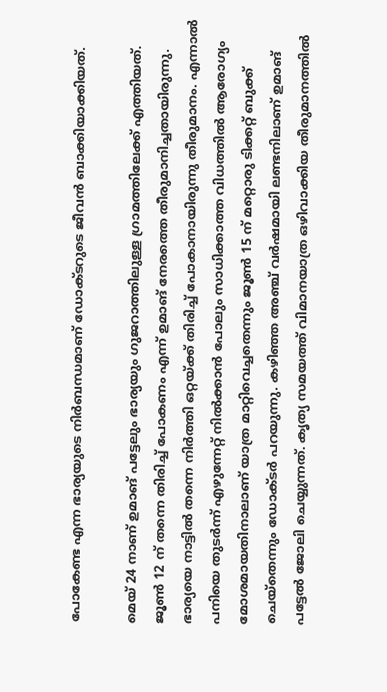പോകേണ്ട എന്ന ഭാര്യയുടെ നിര്‍ബന്ധമാണ് ഡോക്ടറുടെ ജീവന്‍ ബാക്കിയാക്കിയത്.

മെയ് 24 നാണ് ഉമാങ് പട്ടേലും ഭാര്യയും ഗുജറാത്തിലുള്ള ഗ്രാമത്തിലേക്ക് എത്തിയത്. ജൂണ്‍ 12 ന് തന്നെ തിരിച്ച് പോകണം എന്ന് ഉമാങ് നേരത്തെ തീരുമാനിച്ചതായിരുന്നു. ഭാര്യയെ നാട്ടില്‍ തന്നെ നിര്‍ത്തി ഒറ്റയ്ക്ക് തിരിച്ച് പോകാനായിരുന്നു തീരുമാനം. എന്നാല്‍ പനിയെ തുടര്‍ന്ന് എഴുന്നേറ്റ് നില്‍ക്കാന്‍ പോലും സാധിക്കാത്ത വിധത്തില്‍ ആരോഗ്യം മോശമായതിനാലാണ് യാത്ര മാറ്റിവെച്ചതെന്നും ജൂണ്‍ 15 ന് മറ്റൊരു ടിക്കറ്റ് ബുക്ക് ചെയ്തെന്നും ഡോക്ടര്‍ പറയുന്നു. കഴിഞ്ഞ അഞ്ച് വര്‍ഷമായി ലണ്ടനിലാണ് ഉമാങ് പട്ടേല്‍ ജോലി ചെയ്യുന്നത്. കൃത്യ സമയത്ത് വിമാനയാത്ര ഒഴിവാക്കിയ തീരുമാനത്തില്‍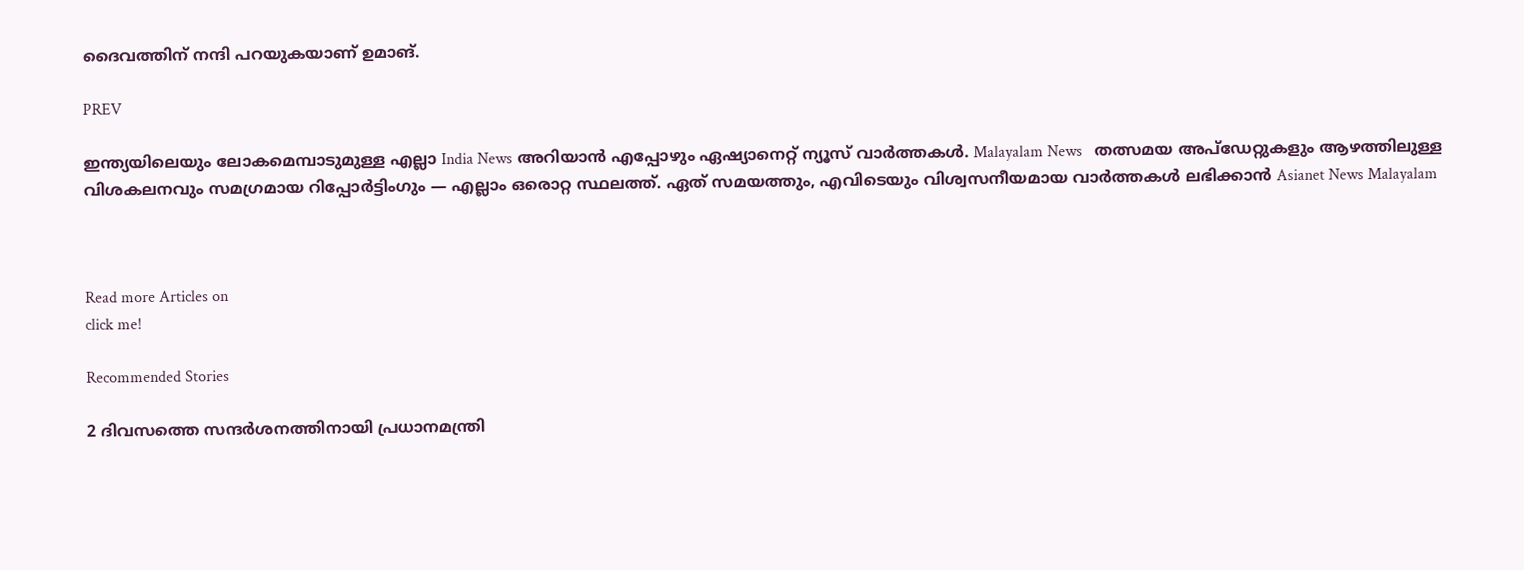ദൈവത്തിന് നന്ദി പറയുകയാണ് ഉമാങ്.

PREV

ഇന്ത്യയിലെയും ലോകമെമ്പാടുമുള്ള എല്ലാ India News അറിയാൻ എപ്പോഴും ഏഷ്യാനെറ്റ് ന്യൂസ് വാർത്തകൾ. Malayalam News   തത്സമയ അപ്‌ഡേറ്റുകളും ആഴത്തിലുള്ള വിശകലനവും സമഗ്രമായ റിപ്പോർട്ടിംഗും — എല്ലാം ഒരൊറ്റ സ്ഥലത്ത്. ഏത് സമയത്തും, എവിടെയും വിശ്വസനീയമായ വാർത്തകൾ ലഭിക്കാൻ Asianet News Malayalam



Read more Articles on
click me!

Recommended Stories

2 ദിവസത്തെ സന്ദർശനത്തിനായി പ്രധാനമന്ത്രി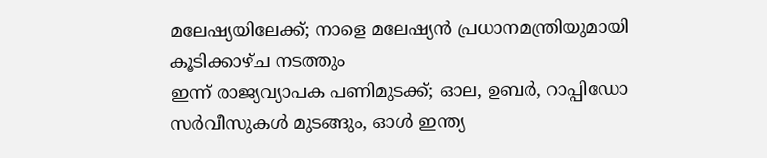മലേഷ്യയിലേക്ക്; നാളെ മലേഷ്യൻ പ്രധാനമന്ത്രിയുമായി കൂടിക്കാഴ്ച നടത്തും
ഇന്ന് രാജ്യവ്യാപക പണിമുടക്ക്; ഓല, ഉബർ, റാപ്പിഡോ സർവീസുകൾ മുടങ്ങും, ഓൾ ഇന്ത്യ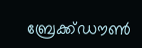ബ്രേക്ക്‌ഡൗൺ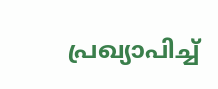പ്രഖ്യാപിച്ച്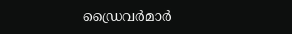ഡ്രൈവർമാർ